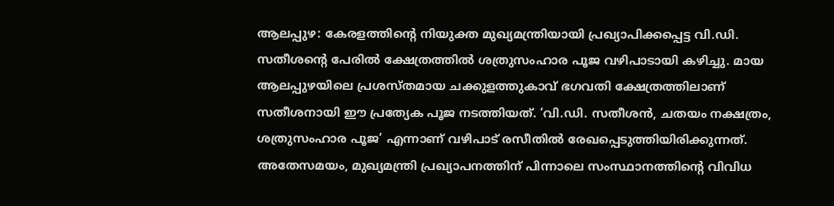ആലപ്പുഴ: കേരളത്തിന്റെ നിയുക്ത മുഖ്യമന്ത്രിയായി പ്രഖ്യാപിക്കപ്പെട്ട വി.ഡി. സതീശന്റെ പേരിൽ ക്ഷേത്രത്തിൽ ശത്രുസംഹാര പൂജ വഴിപാടായി കഴിച്ചു. മായ ആലപ്പുഴയിലെ പ്രശസ്തമായ ചക്കുളത്തുകാവ് ഭഗവതി ക്ഷേത്രത്തിലാണ് സതീശനായി ഈ പ്രത്യേക പൂജ നടത്തിയത്. ‘വി.ഡി. സതീശൻ, ചതയം നക്ഷത്രം, ശത്രുസംഹാര പൂജ’ എന്നാണ് വഴിപാട് രസീതിൽ രേഖപ്പെടുത്തിയിരിക്കുന്നത്.
അതേസമയം, മുഖ്യമന്ത്രി പ്രഖ്യാപനത്തിന് പിന്നാലെ സംസ്ഥാനത്തിന്റെ വിവിധ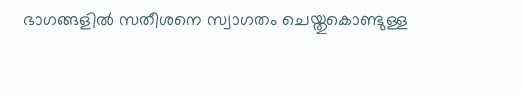ഭാഗങ്ങളിൽ സതീശനെ സ്വാഗതം ചെയ്തുകൊണ്ടുള്ള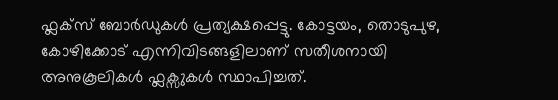ഫ്ലക്സ് ബോർഡുകൾ പ്രത്യക്ഷപ്പെട്ടു. കോട്ടയം, തൊടുപുഴ, കോഴിക്കോട് എന്നിവിടങ്ങളിലാണ് സതീശനായി അനുകൂലികൾ ഫ്ലക്സുകൾ സ്ഥാപിച്ചത്.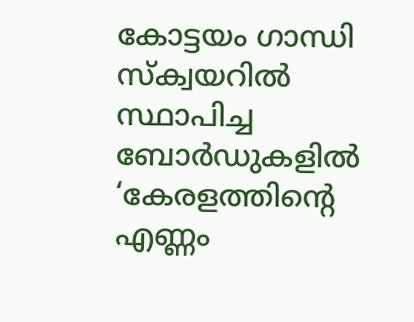കോട്ടയം ഗാന്ധി സ്ക്വയറിൽ സ്ഥാപിച്ച ബോർഡുകളിൽ ‘കേരളത്തിന്റെ എണ്ണം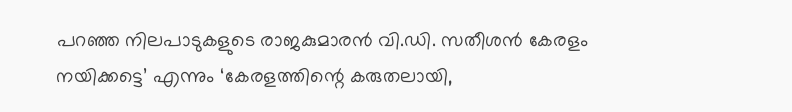പറഞ്ഞ നിലപാടുകളുടെ രാജകുമാരൻ വി.ഡി. സതീശൻ കേരളം നയിക്കട്ടെ’ എന്നും ‘കേരളത്തിന്റെ കരുതലായി,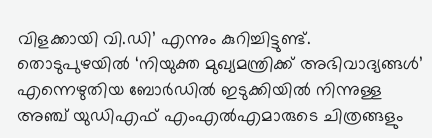വിളക്കായി വി.ഡി’ എന്നും കുറിച്ചിട്ടുണ്ട്.
തൊടുപുഴയിൽ ‘നിയുക്ത മുഖ്യമന്ത്രിക്ക് അഭിവാദ്യങ്ങൾ’ എന്നെഴുതിയ ബോർഡിൽ ഇടുക്കിയിൽ നിന്നുള്ള അഞ്ച് യുഡിഎഫ് എംഎൽഎമാരുടെ ചിത്രങ്ങളും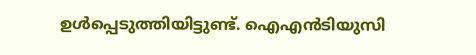ഉൾപ്പെടുത്തിയിട്ടുണ്ട്. ഐഎൻടിയുസി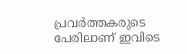പ്രവർത്തകരുടെ പേരിലാണ് ഇവിടെ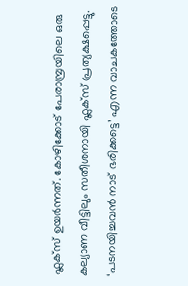ഫ്ലക്സ് ഉയർന്നത്. കോഴിക്കോട് പേരാമ്പ്രയിലെ ഒരു കല്യാണ വീട്ടിലും സതീശനായി ഫ്ലക്സ് പ്രത്യക്ഷപ്പെട്ടു. ‘പടനയിച്ചവൻ നാട് ഭരിക്കട്ടെ’ എന്ന വാചകത്തോടെ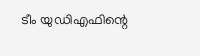ടീം യുഡിഎഫിന്റെ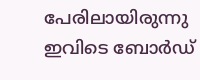പേരിലായിരുന്നു ഇവിടെ ബോർഡ്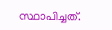സ്ഥാപിച്ചത്.